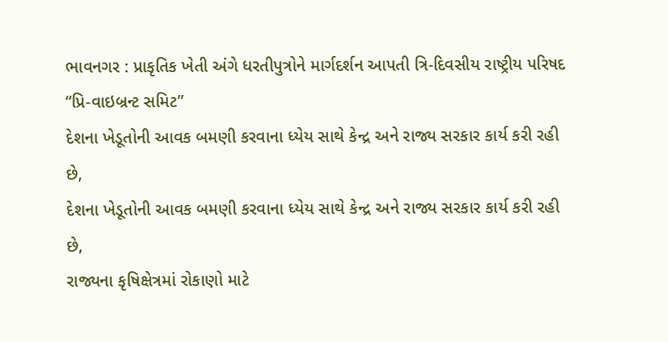ભાવનગર : પ્રાકૃતિક ખેતી અંગે ધરતીપુત્રોને માર્ગદર્શન આપતી ત્રિ-દિવસીય રાષ્ટ્રીય પરિષદ “પ્રિ-વાઇબ્રન્ટ સમિટ”
દેશના ખેડૂતોની આવક બમણી કરવાના ધ્યેય સાથે કેન્દ્ર અને રાજ્ય સરકાર કાર્ય કરી રહી છે,
દેશના ખેડૂતોની આવક બમણી કરવાના ધ્યેય સાથે કેન્દ્ર અને રાજ્ય સરકાર કાર્ય કરી રહી છે,
રાજ્યના કૃષિક્ષેત્રમાં રોકાણો માટે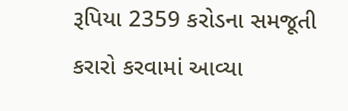રૂપિયા 2359 કરોડના સમજૂતી કરારો કરવામાં આવ્યા